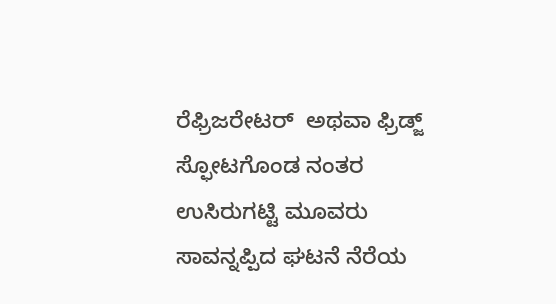ರೆಫ್ರಿಜರೇಟರ್  ಅಥವಾ ಫ್ರಿಡ್ಜ್‌ ಸ್ಫೋಟಗೊಂಡ ನಂತರ ಉಸಿರುಗಟ್ಟಿ ಮೂವರು ಸಾವನ್ನಪ್ಪಿದ ಘಟನೆ ನೆರೆಯ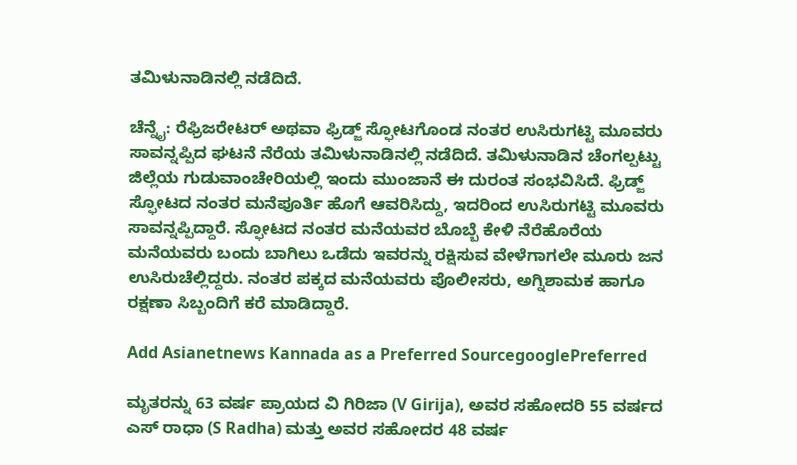ತಮಿಳುನಾಡಿನಲ್ಲಿ ನಡೆದಿದೆ.

ಚೆನ್ನೈ: ರೆಫ್ರಿಜರೇಟರ್ ಅಥವಾ ಫ್ರಿಡ್ಜ್‌ ಸ್ಫೋಟಗೊಂಡ ನಂತರ ಉಸಿರುಗಟ್ಟಿ ಮೂವರು ಸಾವನ್ನಪ್ಪಿದ ಘಟನೆ ನೆರೆಯ ತಮಿಳುನಾಡಿನಲ್ಲಿ ನಡೆದಿದೆ. ತಮಿಳುನಾಡಿನ ಚೆಂಗಲ್ಪಟ್ಟು ಜಿಲ್ಲೆಯ ಗುಡುವಾಂಚೇರಿಯಲ್ಲಿ ಇಂದು ಮುಂಜಾನೆ ಈ ದುರಂತ ಸಂಭವಿಸಿದೆ. ಫ್ರಿಡ್ಜ್‌ ಸ್ಫೋಟದ ನಂತರ ಮನೆಪೂರ್ತಿ ಹೊಗೆ ಆವರಿಸಿದ್ದು, ಇದರಿಂದ ಉಸಿರುಗಟ್ಟಿ ಮೂವರು ಸಾವನ್ನಪ್ಪಿದ್ದಾರೆ. ಸ್ಫೋಟದ ನಂತರ ಮನೆಯವರ ಬೊಬ್ಬೆ ಕೇಳಿ ನೆರೆಹೊರೆಯ ಮನೆಯವರು ಬಂದು ಬಾಗಿಲು ಒಡೆದು ಇವರನ್ನು ರಕ್ಷಿಸುವ ವೇಳೆಗಾಗಲೇ ಮೂರು ಜನ ಉಸಿರುಚೆಲ್ಲಿದ್ದರು. ನಂತರ ಪಕ್ಕದ ಮನೆಯವರು ಪೊಲೀಸರು, ಅಗ್ನಿಶಾಮಕ ಹಾಗೂ ರಕ್ಷಣಾ ಸಿಬ್ಬಂದಿಗೆ ಕರೆ ಮಾಡಿದ್ದಾರೆ.

Add Asianetnews Kannada as a Preferred SourcegooglePreferred

ಮೃತರನ್ನು 63 ವರ್ಷ ಪ್ರಾಯದ ವಿ ಗಿರಿಜಾ (V Girija), ಅವರ ಸಹೋದರಿ 55 ವರ್ಷದ ಎಸ್ ರಾಧಾ (S Radha) ಮತ್ತು ಅವರ ಸಹೋದರ 48 ವರ್ಷ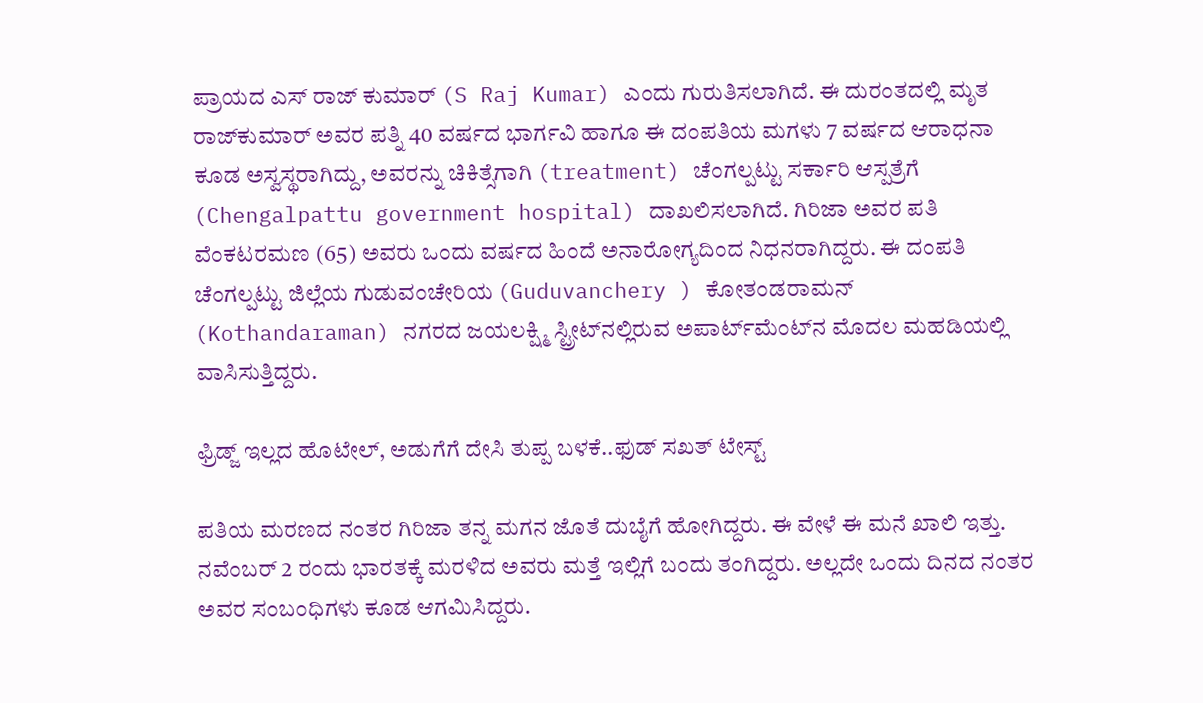ಪ್ರಾಯದ ಎಸ್ ರಾಜ್ ಕುಮಾರ್ (S Raj Kumar) ಎಂದು ಗುರುತಿಸಲಾಗಿದೆ. ಈ ದುರಂತದಲ್ಲಿ ಮೃತ ರಾಜ್‌ಕುಮಾರ್ ಅವರ ಪತ್ನಿ 40 ವರ್ಷದ ಭಾರ್ಗವಿ ಹಾಗೂ ಈ ದಂಪತಿಯ ಮಗಳು 7 ವರ್ಷದ ಆರಾಧನಾ ಕೂಡ ಅಸ್ವಸ್ಥರಾಗಿದ್ದು, ಅವರನ್ನು ಚಿಕಿತ್ಸೆಗಾಗಿ (treatment) ಚೆಂಗಲ್ಪಟ್ಟು ಸರ್ಕಾರಿ ಆಸ್ಪತ್ರೆಗೆ (Chengalpattu government hospital) ದಾಖಲಿಸಲಾಗಿದೆ. ಗಿರಿಜಾ ಅವರ ಪತಿ ವೆಂಕಟರಮಣ (65) ಅವರು ಒಂದು ವರ್ಷದ ಹಿಂದೆ ಅನಾರೋಗ್ಯದಿಂದ ನಿಧನರಾಗಿದ್ದರು. ಈ ದಂಪತಿ ಚೆಂಗಲ್ಪಟ್ಟು ಜಿಲ್ಲೆಯ ಗುಡುವಂಚೇರಿಯ (Guduvanchery ) ಕೋತಂಡರಾಮನ್ (Kothandaraman) ನಗರದ ಜಯಲಕ್ಷ್ಮಿ ಸ್ಟ್ರೀಟ್‌ನಲ್ಲಿರುವ ಅಪಾರ್ಟ್‌ಮೆಂಟ್‌ನ ಮೊದಲ ಮಹಡಿಯಲ್ಲಿ ವಾಸಿಸುತ್ತಿದ್ದರು.

ಫ್ರಿಡ್ಜ್‌ ಇಲ್ಲದ ಹೊಟೇಲ್‌, ಅಡುಗೆಗೆ ದೇಸಿ ತುಪ್ಪ ಬಳಕೆ..ಫುಡ್ ಸಖತ್ ಟೇಸ್ಟ್‌

ಪತಿಯ ಮರಣದ ನಂತರ ಗಿರಿಜಾ ತನ್ನ ಮಗನ ಜೊತೆ ದುಬೈಗೆ ಹೋಗಿದ್ದರು. ಈ ವೇಳೆ ಈ ಮನೆ ಖಾಲಿ ಇತ್ತು. ನವೆಂಬರ್ 2 ರಂದು ಭಾರತಕ್ಕೆ ಮರಳಿದ ಅವರು ಮತ್ತೆ ಇಲ್ಲಿಗೆ ಬಂದು ತಂಗಿದ್ದರು. ಅಲ್ಲದೇ ಒಂದು ದಿನದ ನಂತರ ಅವರ ಸಂಬಂಧಿಗಳು ಕೂಡ ಆಗಮಿಸಿದ್ದರು.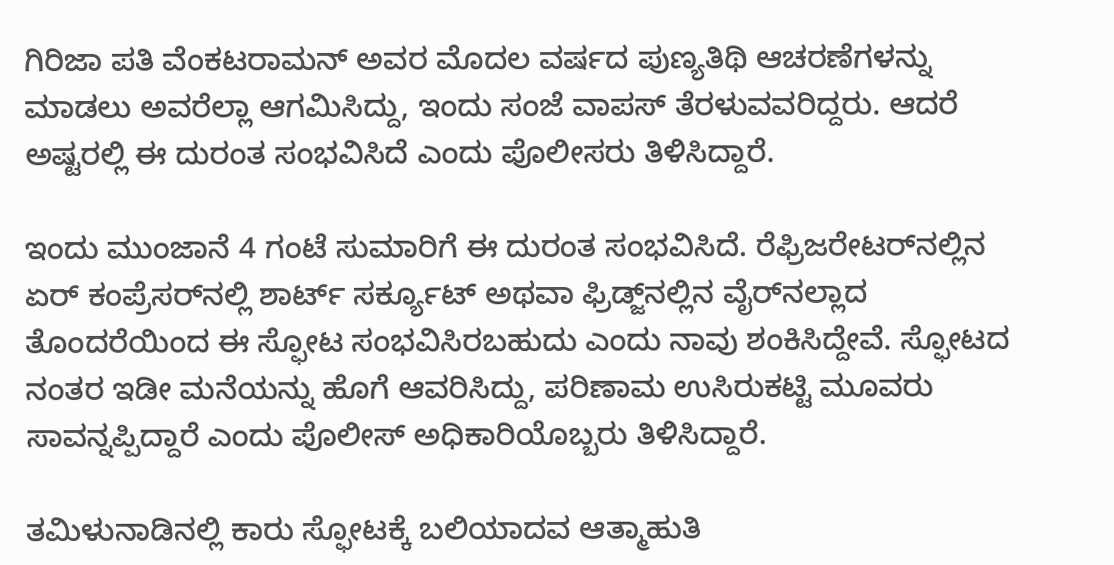ಗಿರಿಜಾ ಪತಿ ವೆಂಕಟರಾಮನ್ ಅವರ ಮೊದಲ ವರ್ಷದ ಪುಣ್ಯತಿಥಿ ಆಚರಣೆಗಳನ್ನು ಮಾಡಲು ಅವರೆಲ್ಲಾ ಆಗಮಿಸಿದ್ದು, ಇಂದು ಸಂಜೆ ವಾಪಸ್ ತೆರಳುವವರಿದ್ದರು. ಆದರೆ ಅಷ್ಟರಲ್ಲಿ ಈ ದುರಂತ ಸಂಭವಿಸಿದೆ ಎಂದು ಪೊಲೀಸರು ತಿಳಿಸಿದ್ದಾರೆ.

ಇಂದು ಮುಂಜಾನೆ 4 ಗಂಟೆ ಸುಮಾರಿಗೆ ಈ ದುರಂತ ಸಂಭವಿಸಿದೆ. ರೆಫ್ರಿಜರೇಟರ್‌ನಲ್ಲಿನ ಏರ್ ಕಂಪ್ರೆಸರ್‌ನಲ್ಲಿ ಶಾರ್ಟ್ ಸರ್ಕ್ಯೂಟ್ ಅಥವಾ ಫ್ರಿಡ್ಜ್‌ನಲ್ಲಿನ ವೈರ್‌ನಲ್ಲಾದ ತೊಂದರೆಯಿಂದ ಈ ಸ್ಫೋಟ ಸಂಭವಿಸಿರಬಹುದು ಎಂದು ನಾವು ಶಂಕಿಸಿದ್ದೇವೆ. ಸ್ಫೋಟದ ನಂತರ ಇಡೀ ಮನೆಯನ್ನು ಹೊಗೆ ಆವರಿಸಿದ್ದು, ಪರಿಣಾಮ ಉಸಿರುಕಟ್ಟಿ ಮೂವರು ಸಾವನ್ನಪ್ಪಿದ್ದಾರೆ ಎಂದು ಪೊಲೀಸ್ ಅಧಿಕಾರಿಯೊಬ್ಬರು ತಿಳಿಸಿದ್ದಾರೆ.

ತಮಿಳುನಾಡಿನಲ್ಲಿ ಕಾರು ಸ್ಫೋಟಕ್ಕೆ ಬಲಿಯಾದವ ಆತ್ಮಾಹುತಿ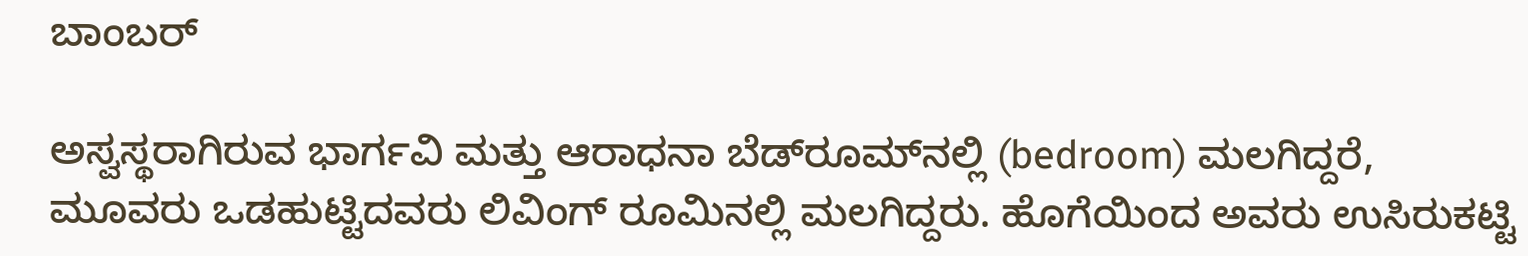ಬಾಂಬರ್

ಅಸ್ವಸ್ಥರಾಗಿರುವ ಭಾರ್ಗವಿ ಮತ್ತು ಆರಾಧನಾ ಬೆಡ್‌ರೂಮ್‌ನಲ್ಲಿ (bedroom) ಮಲಗಿದ್ದರೆ, ಮೂವರು ಒಡಹುಟ್ಟಿದವರು ಲಿವಿಂಗ್ ರೂಮಿನಲ್ಲಿ ಮಲಗಿದ್ದರು. ಹೊಗೆಯಿಂದ ಅವರು ಉಸಿರುಕಟ್ಟಿ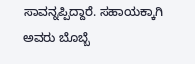ಸಾವನ್ನಪ್ಪಿದ್ದಾರೆ. ಸಹಾಯಕ್ಕಾಗಿ ಅವರು ಬೊಬ್ಬೆ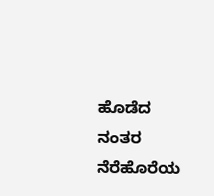ಹೊಡೆದ ನಂತರ ನೆರೆಹೊರೆಯ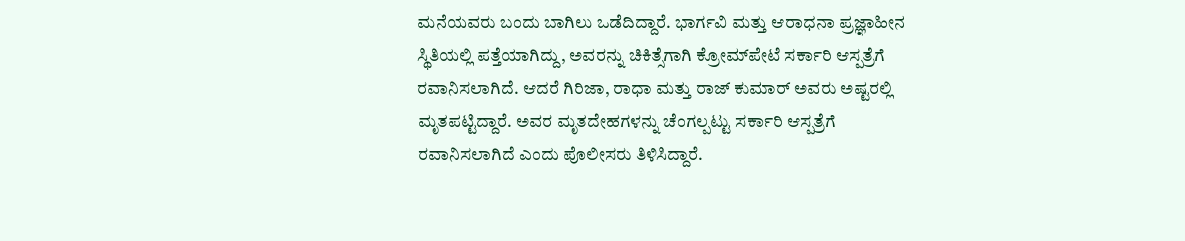ಮನೆಯವರು ಬಂದು ಬಾಗಿಲು ಒಡೆದಿದ್ದಾರೆ. ಭಾರ್ಗವಿ ಮತ್ತು ಆರಾಧನಾ ಪ್ರಜ್ಞಾಹೀನ ಸ್ಥಿತಿಯಲ್ಲಿ ಪತ್ತೆಯಾಗಿದ್ದು, ಅವರನ್ನು ಚಿಕಿತ್ಸೆಗಾಗಿ ಕ್ರೋಮ್‌ಪೇಟೆ ಸರ್ಕಾರಿ ಆಸ್ಪತ್ರೆಗೆ ರವಾನಿಸಲಾಗಿದೆ. ಆದರೆ ಗಿರಿಜಾ, ರಾಧಾ ಮತ್ತು ರಾಜ್ ಕುಮಾರ್ ಅವರು ಅಷ್ಟರಲ್ಲಿ ಮೃತಪಟ್ಟಿದ್ದಾರೆ. ಅವರ ಮೃತದೇಹಗಳನ್ನು ಚೆಂಗಲ್ಪಟ್ಟು ಸರ್ಕಾರಿ ಆಸ್ಪತ್ರೆಗೆ ರವಾನಿಸಲಾಗಿದೆ ಎಂದು ಪೊಲೀಸರು ತಿಳಿಸಿದ್ದಾರೆ.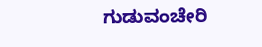ಗುಡುವಂಚೇರಿ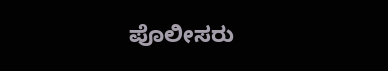ಪೊಲೀಸರು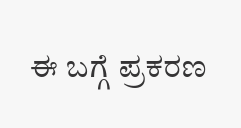ಈ ಬಗ್ಗೆ ಪ್ರಕರಣ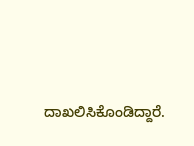ದಾಖಲಿಸಿಕೊಂಡಿದ್ದಾರೆ.